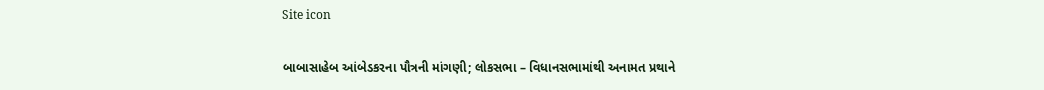Site icon

બાબાસાહેબ આંબેડકરના પૌત્રની માંગણી; લોકસભા – વિધાનસભામાંથી અનામત પ્રથાને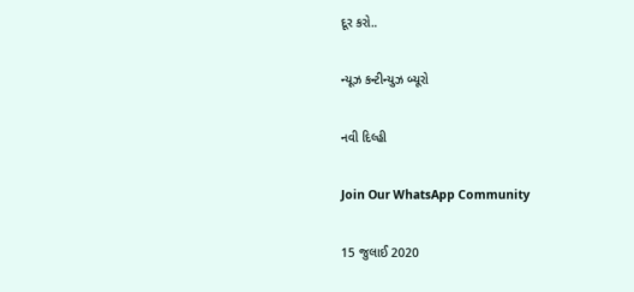દૂર કરો..

ન્યૂઝ કન્ટીન્યુઝ બ્યૂરો

નવી દિલ્હી

Join Our WhatsApp Community

15 જુલાઈ 2020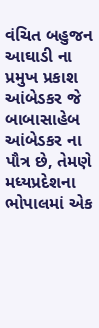વંચિત બહુજન આઘાડી ના પ્રમુખ પ્રકાશ આંબેડકર જે બાબાસાહેબ આંબેડકર ના પૌત્ર છે, તેમણે મધ્યપ્રદેશના ભોપાલમાં એક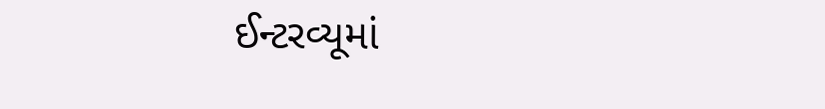ઈન્ટરવ્યૂમાં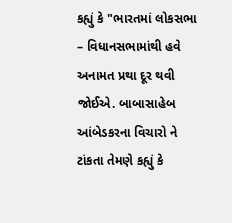કહ્યું કે "ભારતમાં લોકસભા – વિધાનસભામાંથી હવે અનામત પ્રથા દૂર થવી જોઈએ. બાબાસાહેબ આંબેડકરના વિચારો ને ટાંકતા તેમણે કહ્યું કે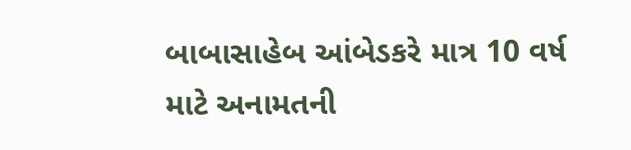બાબાસાહેબ આંબેડકરે માત્ર 10 વર્ષ માટે અનામતની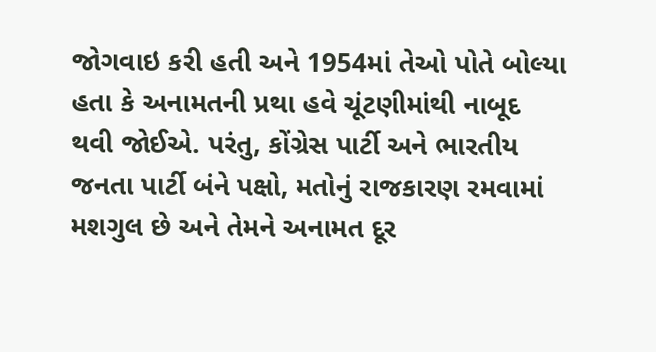જોગવાઇ કરી હતી અને 1954માં તેઓ પોતે બોલ્યા હતા કે અનામતની પ્રથા હવે ચૂંટણીમાંથી નાબૂદ થવી જોઈએ. પરંતુ, કોંગ્રેસ પાર્ટી અને ભારતીય જનતા પાર્ટી બંને પક્ષો, મતોનું રાજકારણ રમવામાં મશગુલ છે અને તેમને અનામત દૂર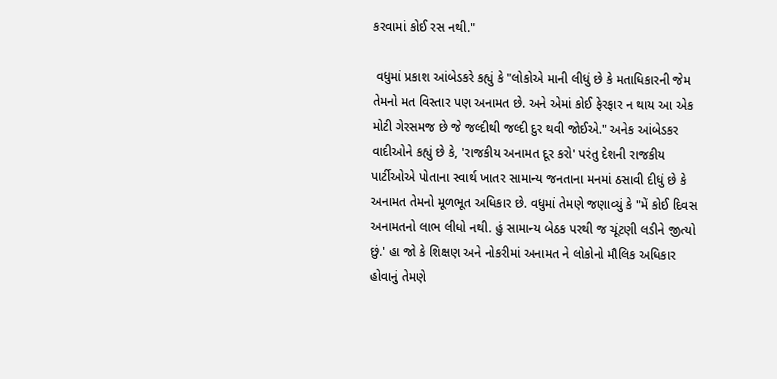કરવામાં કોઈ રસ નથી."

 વધુમાં પ્રકાશ આંબેડકરે કહ્યું કે "લોકોએ માની લીધું છે કે મતાધિકારની જેમ તેમનો મત વિસ્તાર પણ અનામત છે. અને એમાં કોઈ ફેરફાર ન થાય આ એક મોટી ગેરસમજ છે જે જલ્દીથી જલ્દી દુર થવી જોઈએ." અનેક આંબેડકર વાદીઓને કહ્યું છે કે, 'રાજકીય અનામત દૂર કરો' પરંતુ દેશની રાજકીય પાર્ટીઓએ પોતાના સ્વાર્થ ખાતર સામાન્ય જનતાના મનમાં ઠસાવી દીધું છે કે અનામત તેમનો મૂળભૂત અધિકાર છે. વધુમાં તેમણે જણાવ્યું કે "મેં કોઈ દિવસ અનામતનો લાભ લીધો નથી. હું સામાન્ય બેઠક પરથી જ ચૂંટણી લડીને જીત્યો છું.' હા જો કે શિક્ષણ અને નોકરીમાં અનામત ને લોકોનો મૌલિક અધિકાર હોવાનું તેમણે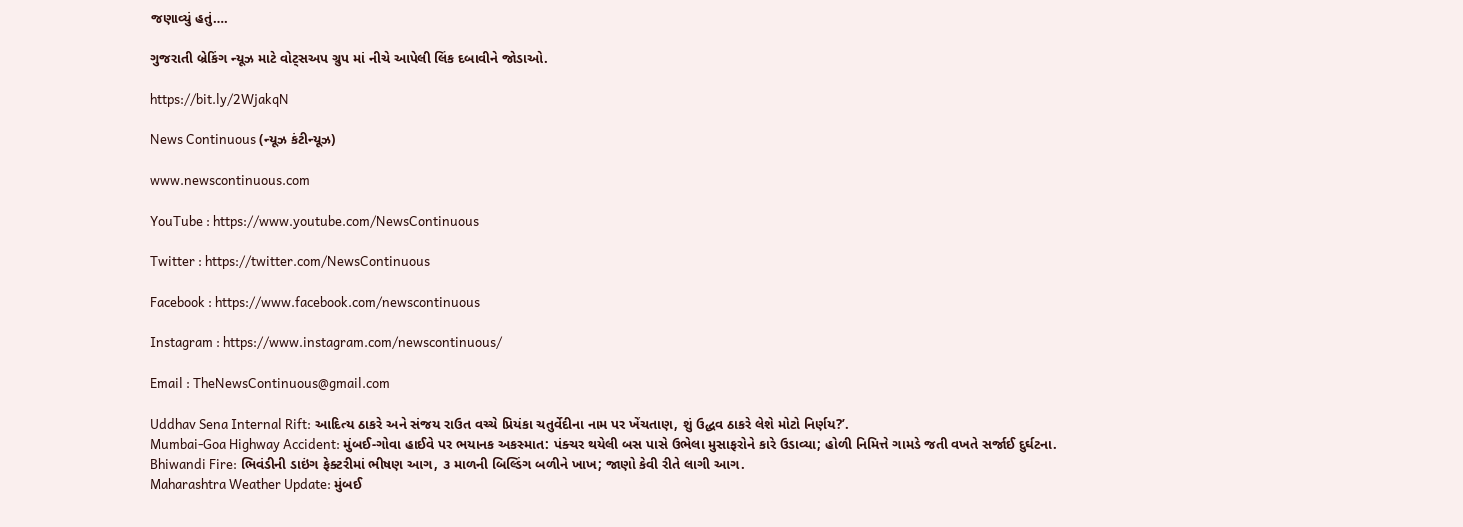જણાવ્યું હતું….

ગુજરાતી બ્રેકિંગ ન્યૂઝ માટે વોટ્સઅપ ગ્રુપ માં નીચે આપેલી લિંક દબાવીને જોડાઓ.

https://bit.ly/2WjakqN

News Continuous (ન્યૂઝ કંટીન્યૂઝ)

www.newscontinuous.com

YouTube : https://www.youtube.com/NewsContinuous

Twitter : https://twitter.com/NewsContinuous

Facebook : https://www.facebook.com/newscontinuous

Instagram : https://www.instagram.com/newscontinuous/

Email : TheNewsContinuous@gmail.com

Uddhav Sena Internal Rift: આદિત્ય ઠાકરે અને સંજય રાઉત વચ્ચે પ્રિયંકા ચતુર્વેદીના નામ પર ખેંચતાણ, શું ઉદ્ધવ ઠાકરે લેશે મોટો નિર્ણય?’.
Mumbai-Goa Highway Accident: મુંબઈ-ગોવા હાઈવે પર ભયાનક અકસ્માત: પંક્ચર થયેલી બસ પાસે ઉભેલા મુસાફરોને કારે ઉડાવ્યા; હોળી નિમિત્તે ગામડે જતી વખતે સર્જાઈ દુર્ઘટના.
Bhiwandi Fire: ભિવંડીની ડાઇંગ ફેક્ટરીમાં ભીષણ આગ, ૩ માળની બિલ્ડિંગ બળીને ખાખ; જાણો કેવી રીતે લાગી આગ.
Maharashtra Weather Update: મુંબઈ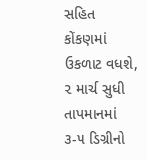સહિત કોંકણમાં ઉકળાટ વધશે, ૨ માર્ચ સુધી તાપમાનમાં ૩-૫ ડિગ્રીનો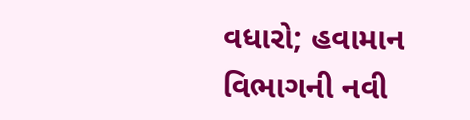વધારો; હવામાન વિભાગની નવી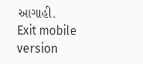આગાહી.
Exit mobile version